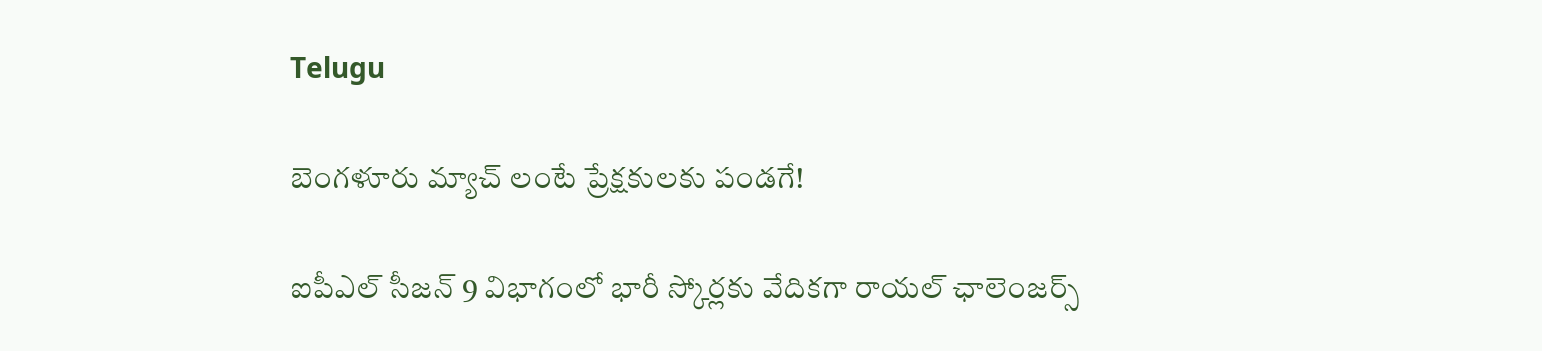Telugu

బెంగళూరు మ్యాచ్ లంటే ప్రేక్షకులకు పండగే!

ఐపీఎల్ సీజన్ 9 విభాగంలో భారీ స్కోర్లకు వేదికగా రాయల్ ఛాలెంజర్స్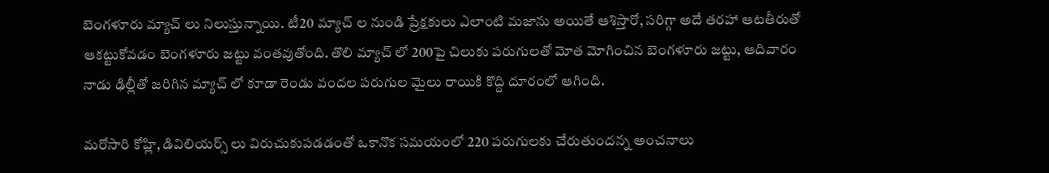బెంగళూరు మ్యాచ్ లు నిలుస్తున్నాయి. టీ20 మ్యాచ్ ల నుండి ప్రేక్షకులు ఎలాంటి మజాను అయితే ఆశిస్తారో, సరిగ్గా అదే తరహా ఆటతీరుతో ఆకట్టుకోవడం బెంగళూరు జట్టు వంతవుతోంది. తొలి మ్యాచ్ లో 200పై చిలుకు పరుగులతో మోత మోగించిన బెంగళూరు జట్టు, ఆదివారం నాడు ఢిల్లీతో జరిగిన మ్యాచ్ లో కూడా రెండు వందల పరుగుల మైలు రాయికి కొద్ది దూరంలో ఆగింది.

మరోసారి కోహ్లి, డివిలియర్స్ లు విరుచుకుపడడంతో ఒకానొక సమయంలో 220 పరుగులకు చేరుతుందన్న అంచనాలు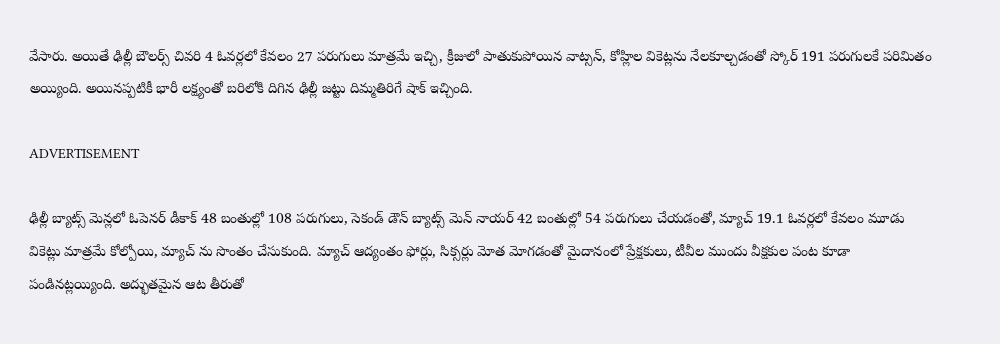వేసారు. అయితే ఢిల్లీ బౌలర్స్ చివరి 4 ఓవర్లలో కేవలం 27 పరుగులు మాత్రమే ఇచ్చి, క్రీజులో పాతుకుపోయిన వాట్సన్, కోహ్లిల వికెట్లను నేలకూల్చడంతో స్కోర్ 191 పరుగులకే పరిమితం అయ్యింది. అయినప్పటికీ భారీ లక్ష్యంతో బరిలోకి దిగిన ఢిల్లీ జట్టు దిమ్మతిరిగే షాక్ ఇచ్చింది.

ADVERTISEMENT

ఢిల్లీ బ్యాట్స్ మెన్లలో ఓపెనర్ డీకాక్ 48 బంతుల్లో 108 పరుగులు, సెకండ్ డౌన్ బ్యాట్స్ మెన్ నాయర్ 42 బంతుల్లో 54 పరుగులు చేయడంతో, మ్యాచ్ 19.1 ఓవర్లలో కేవలం మూడు వికెట్లు మాత్రమే కోల్పోయి, మ్యాచ్ ను సొంతం చేసుకుంది. మ్యాచ్ ఆద్యంతం ఫోర్లు, సిక్సర్లు మోత మోగడంతో మైదానంలో ప్రేక్షకులు, టీవీల ముందు వీక్షకుల పంట కూడా పండినట్లయ్యింది. అద్భుతమైన ఆట తీరుతో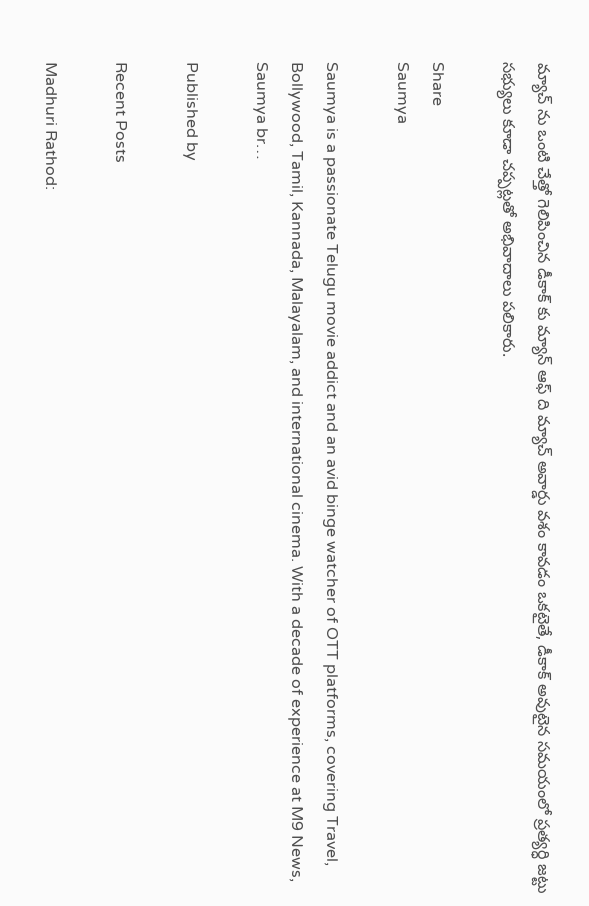మ్యాచ్ ను ఒంటి చేత్తో గెలిపించిన డీకాక్ కు మ్యాన్ ఆఫ్ ది మ్యాచ్ అవార్డు వశం కావడం ఒకటైతే, డీకాక్ అవుటైన సమయంలో ప్రత్యర్ధి జట్టు సభ్యులు కూడా చప్పట్లతో అభివాదాలు పలికారు.

Share
Saumya

Saumya is a passionate Telugu movie addict and an avid binge watcher of OTT platforms, covering Travel, Bollywood, Tamil, Kannada, Malayalam, and international cinema. With a decade of experience at M9 News, Saumya br…

Published by

Recent Posts

Madhuri Rathod: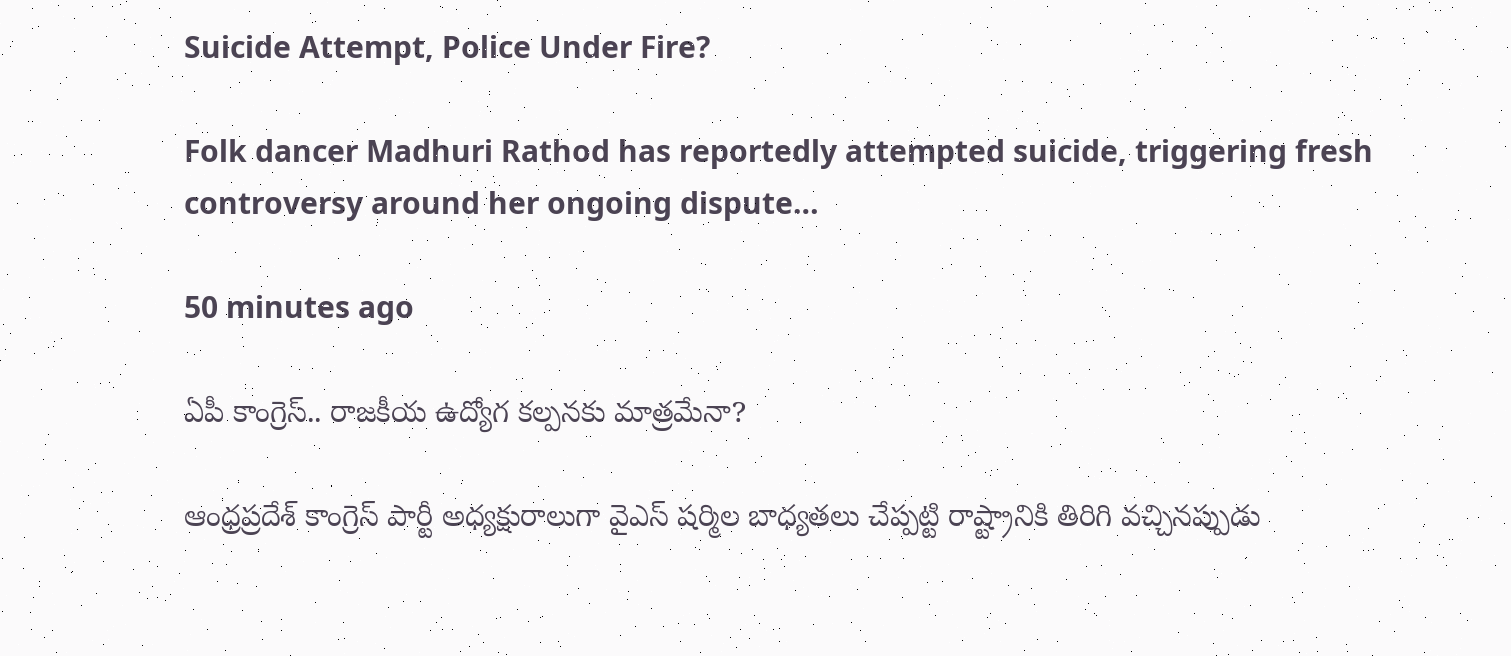Suicide Attempt, Police Under Fire?

Folk dancer Madhuri Rathod has reportedly attempted suicide, triggering fresh controversy around her ongoing dispute…

50 minutes ago

ఏపీ కాంగ్రెస్‌.. రాజకీయ ఉద్యోగ కల్పనకు మాత్రమేనా?

ఆంధ్రప్రదేశ్‌ కాంగ్రెస్‌ పార్టీ అధ్యక్షురాలుగా వైఎస్ షర్మిల బాధ్యతలు చేప్పట్టి రాష్ట్రానికి తిరిగి వచ్చినప్పుడు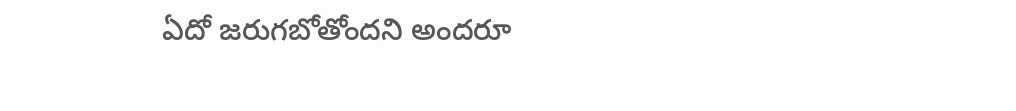ఏదో జరుగబోతోందని అందరూ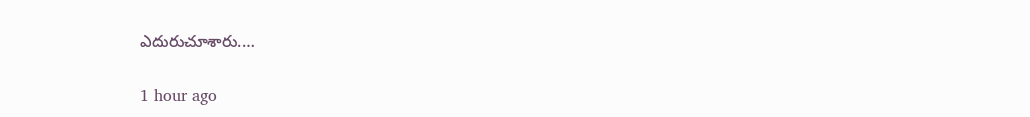ఎదురుచూశారు.…

1 hour ago